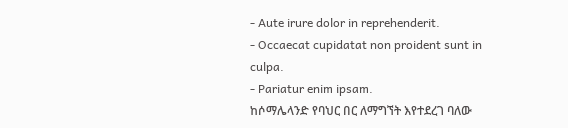- Aute irure dolor in reprehenderit.
- Occaecat cupidatat non proident sunt in culpa.
- Pariatur enim ipsam.
ከሶማሌላንድ የባህር በር ለማግኘት እየተደረገ ባለው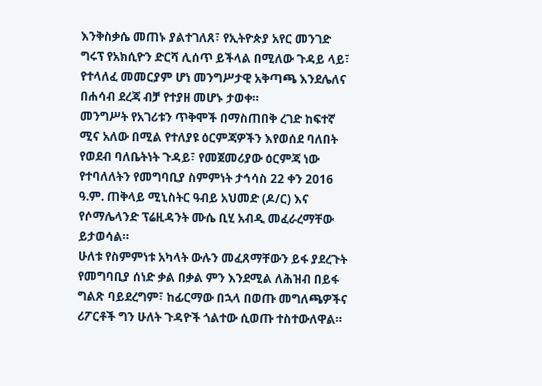እንቅስቃሴ መጠኑ ያልተገለጸ፣ የኢትዮጵያ አየር መንገድ ግሩፕ የአክሲዮን ድርሻ ሊሰጥ ይችላል በሚለው ጉዳይ ላይ፣ የተላለፈ መመርያም ሆነ መንግሥታዊ አቅጣጫ እንደሌለና በሐሳብ ደረጃ ብቻ የተያዘ መሆኑ ታወቀ።
መንግሥት የአገሪቱን ጥቅሞች በማስጠበቅ ረገድ ከፍተኛ ሚና አለው በሚል የተለያዩ ዕርምጃዎችን እየወሰደ ባለበት የወደብ ባለቤትነት ጉዳይ፣ የመጀመሪያው ዕርምጃ ነው የተባለለትን የመግባቢያ ስምምነት ታኅሳስ 22 ቀን 2016 ዓ.ም. ጠቅላይ ሚኒስትር ዓብይ አህመድ (ዶ/ር) እና የሶማሌላንድ ፕሬዚዳንት ሙሴ ቢሂ አብዲ መፈራረማቸው ይታወሳል።
ሁለቱ የስምምነቱ አካላት ውሉን መፈጸማቸውን ይፋ ያደረጉት የመግባቢያ ሰነድ ቃል በቃል ምን እንደሚል ለሕዝብ በይፋ ግልጽ ባይደረግም፣ ከፊርማው በኋላ በወጡ መግለጫዎችና ሪፖርቶች ግን ሁለት ጉዳዮች ጎልተው ሲወጡ ተስተውለዋል።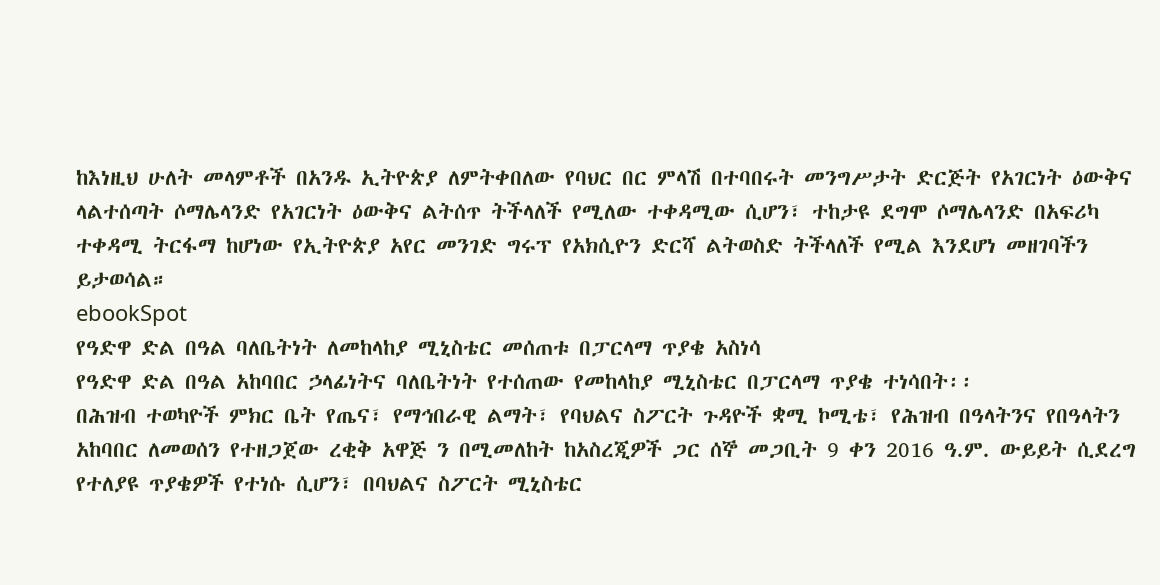ከእነዚህ ሁለት መላምቶች በአንዱ ኢትዮጵያ ለምትቀበለው የባህር በር ምላሽ በተባበሩት መንግሥታት ድርጅት የአገርነት ዕውቅና ላልተሰጣት ሶማሌላንድ የአገርነት ዕውቅና ልትሰጥ ትችላለች የሚለው ተቀዳሚው ሲሆን፣ ተከታዩ ደግሞ ሶማሌላንድ በአፍሪካ ተቀዳሚ ትርፋማ ከሆነው የኢትዮጵያ አየር መንገድ ግሩፕ የአክሲዮን ድርሻ ልትወስድ ትችላለች የሚል እንደሆነ መዘገባችን ይታወሳል።
ebookSpot
የዓድዋ ድል በዓል ባለቤትነት ለመከላከያ ሚኒስቴር መሰጠቱ በፓርላማ ጥያቄ አስነሳ
የዓድዋ ድል በዓል አከባበር ኃላፊነትና ባለቤትነት የተሰጠው የመከላከያ ሚኒስቴር በፓርላማ ጥያቄ ተነሳበት፡፡
በሕዝብ ተወካዮች ምክር ቤት የጤና፣ የማኅበራዊ ልማት፣ የባህልና ስፖርት ጉዳዮች ቋሚ ኮሚቴ፣ የሕዝብ በዓላትንና የበዓላትን አከባበር ለመወሰን የተዘጋጀው ረቂቅ አዋጅ ን በሚመለከት ከአስረጂዎች ጋር ሰኞ መጋቢት 9 ቀን 2016 ዓ.ም. ውይይት ሲደረግ የተለያዩ ጥያቄዎች የተነሱ ሲሆን፣ በባህልና ስፖርት ሚኒስቴር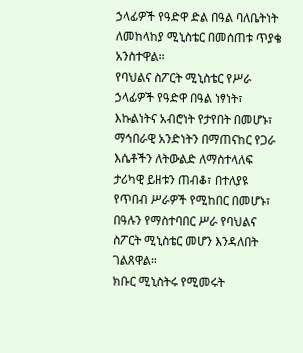ኃላፊዎች የዓድዋ ድል በዓል ባለቤትነት ለመከላከያ ሚኒስቴር በመሰጠቱ ጥያቄ አንስተዋል፡፡
የባህልና ስፖርት ሚኒስቴር የሥራ ኃላፊዎች የዓድዋ በዓል ነፃነት፣ እኩልነትና አብሮነት የታየበት በመሆኑ፣ ማኅበራዊ አንድነትን በማጠናከር የጋራ እሴቶችን ለትውልድ ለማስተላለፍ ታሪካዊ ይዘቱን ጠብቆ፣ በተለያዩ የጥበብ ሥራዎች የሚከበር በመሆኑ፣ በዓሉን የማስተባበር ሥራ የባህልና ስፖርት ሚኒስቴር መሆን እንዳለበት ገልጸዋል።
ክቡር ሚኒስትሩ የሚመሩት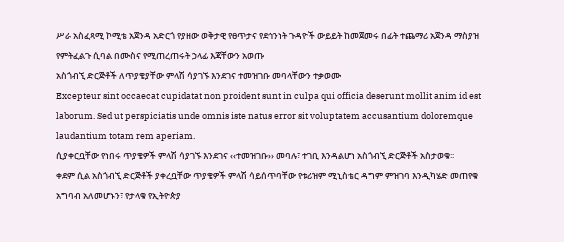ሥራ አስፈጻሚ ኮሚቴ አጀንዳ አድርጎ የያዘው ወቅታዊ የፀጥታና የደኅንነት ጉዳዮች ውይይት ከመጀመሩ በፊት ተጨማሪ አጀንዳ ማስያዝ የምትፈልጉ ሲባል በሙስና የሚጠረጠሩት ኃላፊ እጃቸውን አወጡ
አስጎብኚ ድርጅቶች ለጥያቄያቸው ምላሽ ሳያገኙ እንደገና ተመዝገቡ መባላቸውን ተቃወሙ
Excepteur sint occaecat cupidatat non proident sunt in culpa qui officia deserunt mollit anim id est laborum. Sed ut perspiciatis unde omnis iste natus error sit voluptatem accusantium doloremque laudantium totam rem aperiam.
ሲያቀርቧቸው የነበሩ ጥያቄዎች ምላሽ ሳያገኙ እንደገና ‹‹ተመዝገቡ›› መባሉ፣ ተገቢ እንዳልሆነ አስጎብኚ ድርጅቶች አስታወቁ፡፡
ቀደም ሲል አስጎብኚ ድርጅቶች ያቀረቧቸው ጥያቄዎች ምላሽ ሳይሰጥባቸው የቱሪዝም ሚኒስቴር ዳግም ምዝገባ እንዲካሄድ መጠየቁ አግባብ አለመሆኑን፣ የታላቁ የኢትዮጵያ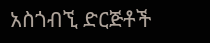አስጎብኚ ድርጅቶች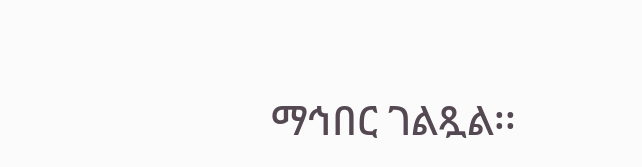ማኅበር ገልጿል፡፡